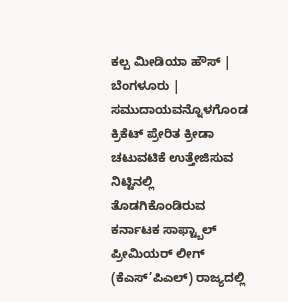ಕಲ್ಪ ಮೀಡಿಯಾ ಹೌಸ್ | ಬೆಂಗಳೂರು |
ಸಮುದಾಯವನ್ನೊಳಗೊಂಡ ಕ್ರಿಕೆಟ್ ಪ್ರೇರಿತ ಕ್ರೀಡಾ ಚಟುವಟಿಕೆ ಉತ್ತೇಜಿಸುವ ನಿಟ್ಟಿನಲ್ಲಿ ತೊಡಗಿಕೊಂಡಿರುವ ಕರ್ನಾಟಕ ಸಾಫ್ಟ್ಬಾಲ್ ಪ್ರೀಮಿಯರ್ ಲೀಗ್ (ಕೆಎಸ್’ಪಿಎಲ್) ರಾಜ್ಯದಲ್ಲಿ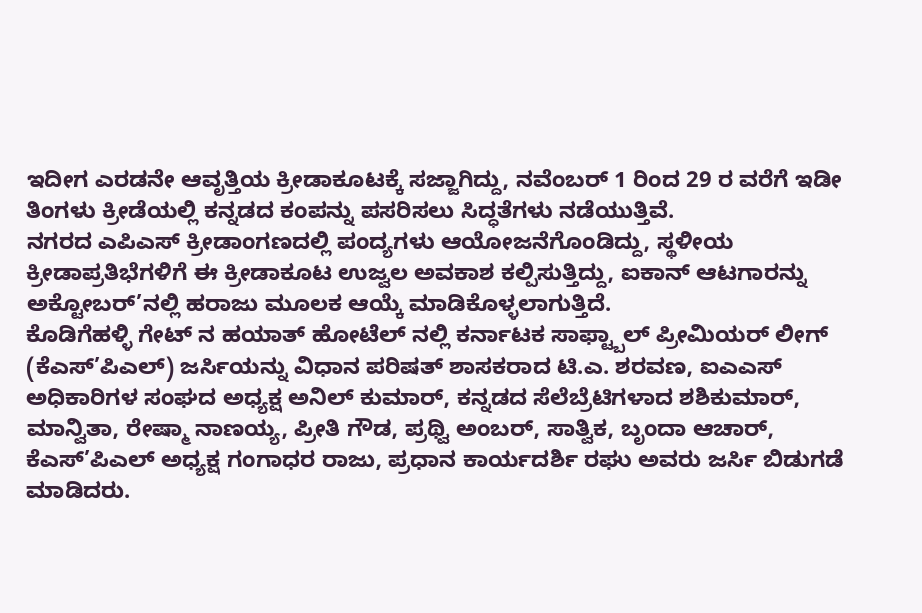ಇದೀಗ ಎರಡನೇ ಆವೃತ್ತಿಯ ಕ್ರೀಡಾಕೂಟಕ್ಕೆ ಸಜ್ಜಾಗಿದ್ದು, ನವೆಂಬರ್ 1 ರಿಂದ 29 ರ ವರೆಗೆ ಇಡೀ ತಿಂಗಳು ಕ್ರೀಡೆಯಲ್ಲಿ ಕನ್ನಡದ ಕಂಪನ್ನು ಪಸರಿಸಲು ಸಿದ್ಧತೆಗಳು ನಡೆಯುತ್ತಿವೆ.
ನಗರದ ಎಪಿಎಸ್ ಕ್ರೀಡಾಂಗಣದಲ್ಲಿ ಪಂದ್ಯಗಳು ಆಯೋಜನೆಗೊಂಡಿದ್ದು, ಸ್ಥಳೀಯ ಕ್ರೀಡಾಪ್ರತಿಭೆಗಳಿಗೆ ಈ ಕ್ರೀಡಾಕೂಟ ಉಜ್ವಲ ಅವಕಾಶ ಕಲ್ಪಿಸುತ್ತಿದ್ದು, ಐಕಾನ್ ಆಟಗಾರನ್ನು ಅಕ್ಟೋಬರ್’ನಲ್ಲಿ ಹರಾಜು ಮೂಲಕ ಆಯ್ಕೆ ಮಾಡಿಕೊಳ್ಳಲಾಗುತ್ತಿದೆ.
ಕೊಡಿಗೆಹಳ್ಳಿ ಗೇಟ್ ನ ಹಯಾತ್ ಹೋಟೆಲ್ ನಲ್ಲಿ ಕರ್ನಾಟಕ ಸಾಫ್ಟ್ಬಾಲ್ ಪ್ರೀಮಿಯರ್ ಲೀಗ್ (ಕೆಎಸ್’ಪಿಎಲ್) ಜರ್ಸಿಯನ್ನು ವಿಧಾನ ಪರಿಷತ್ ಶಾಸಕರಾದ ಟಿ.ಎ. ಶರವಣ, ಐಎಎಸ್ ಅಧಿಕಾರಿಗಳ ಸಂಘದ ಅಧ್ಯಕ್ಷ ಅನಿಲ್ ಕುಮಾರ್, ಕನ್ನಡದ ಸೆಲೆಬ್ರೆಟಿಗಳಾದ ಶಶಿಕುಮಾರ್, ಮಾನ್ವಿತಾ, ರೇಷ್ಮಾ ನಾಣಯ್ಯ, ಪ್ರೀತಿ ಗೌಡ, ಪ್ರಥ್ವಿ ಅಂಬರ್, ಸಾತ್ವಿಕ, ಬೃಂದಾ ಆಚಾರ್, ಕೆಎಸ್’ಪಿಎಲ್ ಅಧ್ಯಕ್ಷ ಗಂಗಾಧರ ರಾಜು, ಪ್ರಧಾನ ಕಾರ್ಯದರ್ಶಿ ರಘು ಅವರು ಜರ್ಸಿ ಬಿಡುಗಡೆ ಮಾಡಿದರು.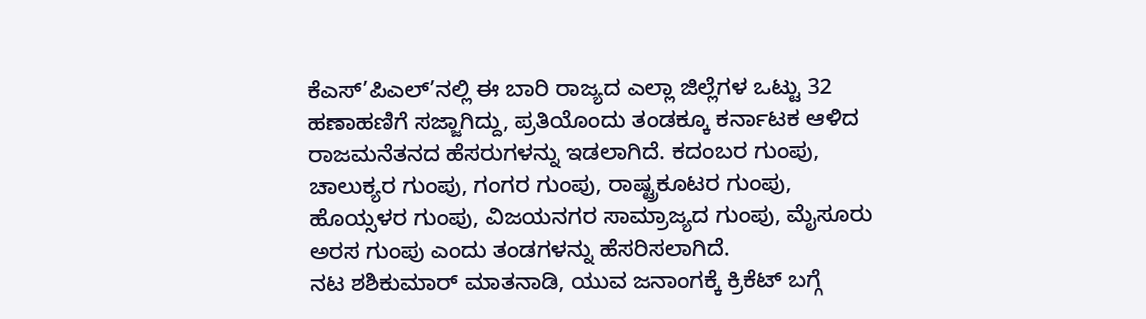ಕೆಎಸ್’ಪಿಎಲ್’ನಲ್ಲಿ ಈ ಬಾರಿ ರಾಜ್ಯದ ಎಲ್ಲಾ ಜಿಲ್ಲೆಗಳ ಒಟ್ಟು 32 ಹಣಾಹಣಿಗೆ ಸಜ್ಜಾಗಿದ್ದು, ಪ್ರತಿಯೊಂದು ತಂಡಕ್ಕೂ ಕರ್ನಾಟಕ ಆಳಿದ ರಾಜಮನೆತನದ ಹೆಸರುಗಳನ್ನು ಇಡಲಾಗಿದೆ. ಕದಂಬರ ಗುಂಪು, ಚಾಲುಕ್ಯರ ಗುಂಪು, ಗಂಗರ ಗುಂಪು, ರಾಷ್ಟ್ರಕೂಟರ ಗುಂಪು, ಹೊಯ್ಸಳರ ಗುಂಪು, ವಿಜಯನಗರ ಸಾಮ್ರಾಜ್ಯದ ಗುಂಪು, ಮೈಸೂರು ಅರಸ ಗುಂಪು ಎಂದು ತಂಡಗಳನ್ನು ಹೆಸರಿಸಲಾಗಿದೆ.
ನಟ ಶಶಿಕುಮಾರ್ ಮಾತನಾಡಿ, ಯುವ ಜನಾಂಗಕ್ಕೆ ಕ್ರಿಕೆಟ್ ಬಗ್ಗೆ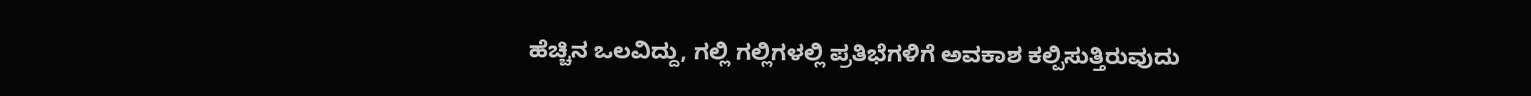ಹೆಚ್ಚಿನ ಒಲವಿದ್ದು, ಗಲ್ಲಿ ಗಲ್ಲಿಗಳಲ್ಲಿ ಪ್ರತಿಭೆಗಳಿಗೆ ಅವಕಾಶ ಕಲ್ಪಿಸುತ್ತಿರುವುದು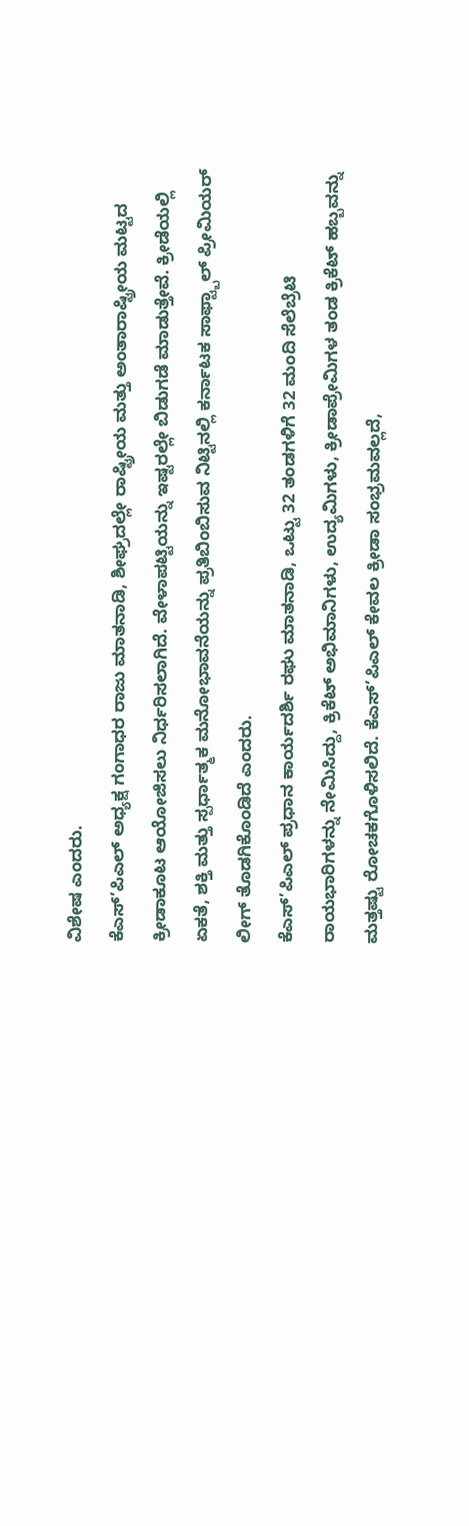ವಿಶೇಷ ಎಂದರು.
ಕೆಎಸ್’ಪಿಎಲ್ ಅಧ್ಯಕ್ಷ ಗಂಗಾಧರ ರಾಜು ಮಾತನಾಡಿ, ಶೀಘ್ರದಲ್ಲೇ ರಾಷ್ಟ್ರೀಯ ಮತ್ತು ಅಂತಾರಾಷ್ಟ್ರೀಯ ಮಟ್ಟದ ಕ್ರೀಡಾಕೂಟ ಆಯೋಜಿಸಲು ನಿರ್ಧರಿಸಲಾಗಿದೆ. ವೇಳಾಪಟ್ಟಿಯನ್ನು ಇಷ್ಟರಲ್ಲೇ ಬಿಡುಗಡೆ ಮಾಡುತ್ತೇವೆ. ಕ್ರೀಡೆಯಲ್ಲಿ ಏಕತೆ, ಶಕ್ತಿ ಮತ್ತು ಸ್ಪರ್ಧಾತ್ಮಕ ಮನೋಭಾವನೆಯನ್ನು ಪ್ರತಿಬಿಂಬಿಸುವ ನಿಟ್ಟಿನಲ್ಲಿ ಕರ್ನಾಟಕ ಸಾಫ್ಟ್ಬಾಲ್ ಪ್ರೀಮಿಯರ್ ಲೀಗ್ ತೊಡಗಿಕೊಂಡಿದೆ ಎಂದರು.
ಕೆಎಸ್’ಪಿಎಲ್ ಪ್ರಧಾನ ಕಾರ್ಯದರ್ಶಿ ರಘು ಮಾತನಾಡಿ, ಒಟ್ಟು 32 ತಂಡಗಳಿಗೆ 32 ಮಂದಿ ಸೆಲೆಬ್ರೆಟಿ ರಾಯಭಾರಿಗಳನ್ನು ನೇಮಿಸಿದ್ದು, ಕ್ರಿಕೆಟ್ ಅಭಿಮಾನಿಗಳು, ಉದ್ಯಮಿಗಳು, ಕ್ರೀಡಾಪ್ರೇಮಿಗಳ ತಂಡ ಕ್ರಿಕೆಟ್ ಹಬ್ಬವನ್ನು ಮತ್ತಷ್ಟು ರೋಚಕಗೊಳಿಸಲಿದೆ. ಕೆಎಸ್’ಪಿಎಲ್ ಕೇವಲ ಕ್ರೀಡಾ ಸಂಭ್ರಮವಲ್ಲದೆ,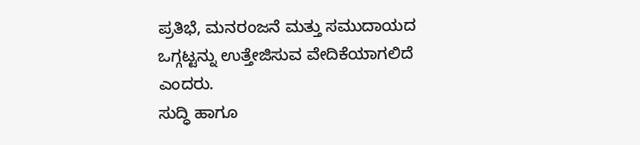ಪ್ರತಿಭೆ, ಮನರಂಜನೆ ಮತ್ತು ಸಮುದಾಯದ ಒಗ್ಗಟ್ಟನ್ನು ಉತ್ತೇಜಿಸುವ ವೇದಿಕೆಯಾಗಲಿದೆ ಎಂದರು.
ಸುದ್ಧಿ ಹಾಗೂ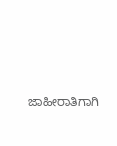ಜಾಹೀರಾತಿಗಾಗಿ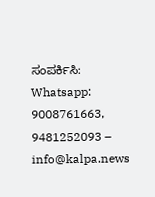ಸಂಪರ್ಕಿಸಿ: Whatsapp: 9008761663, 9481252093 – info@kalpa.news